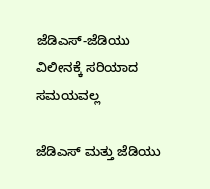ಜೆಡಿಎಸ್-ಜೆಡಿಯು ವಿಲೀನಕ್ಕೆ ಸರಿಯಾದ ಸಮಯವಲ್ಲ

ಜೆಡಿಎಸ್ ಮತ್ತು ಜೆಡಿಯು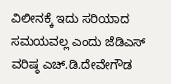ವಿಲೀನಕ್ಕೆ ಇದು ಸರಿಯಾದ ಸಮಯವಲ್ಲ ಎಂದು ಜೆಡಿಎಸ್ ವರಿಷ್ಠ ಎಚ್.ಡಿ.ದೇವೇಗೌಡ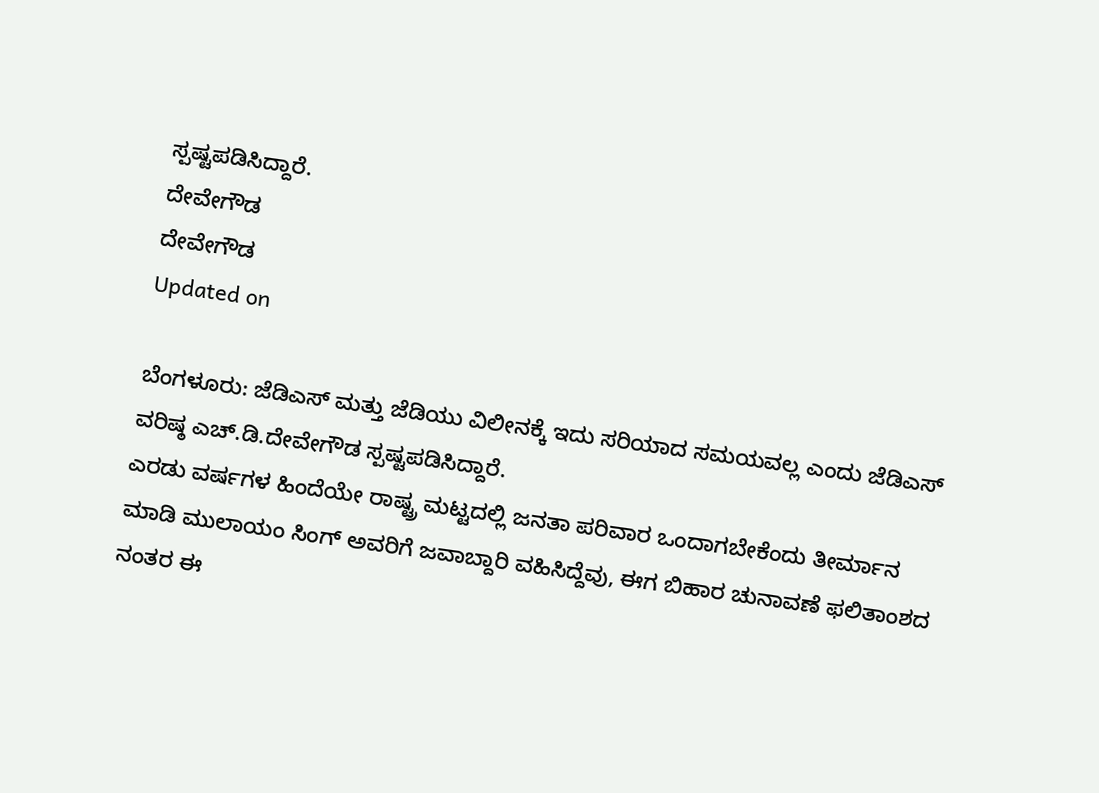ಸ್ಪಷ್ಟಪಡಿಸಿದ್ದಾರೆ.
ದೇವೇಗೌಡ
ದೇವೇಗೌಡ
Updated on

ಬೆಂಗಳೂರು: ಜೆಡಿಎಸ್ ಮತ್ತು ಜೆಡಿಯು ವಿಲೀನಕ್ಕೆ ಇದು ಸರಿಯಾದ ಸಮಯವಲ್ಲ ಎಂದು ಜೆಡಿಎಸ್ ವರಿಷ್ಠ ಎಚ್.ಡಿ.ದೇವೇಗೌಡ ಸ್ಪಷ್ಟಪಡಿಸಿದ್ದಾರೆ.
ಎರಡು ವರ್ಷಗಳ ಹಿಂದೆಯೇ ರಾಷ್ಟ್ರ ಮಟ್ಟದಲ್ಲಿ ಜನತಾ ಪರಿವಾರ ಒಂದಾಗಬೇಕೆಂದು ತೀರ್ಮಾನ ಮಾಡಿ ಮುಲಾಯಂ ಸಿಂಗ್ ಅವರಿಗೆ ಜವಾಬ್ದಾರಿ ವಹಿಸಿದ್ದೆವು, ಈಗ ಬಿಹಾರ ಚುನಾವಣೆ ಫಲಿತಾಂಶದ ನಂತರ ಈ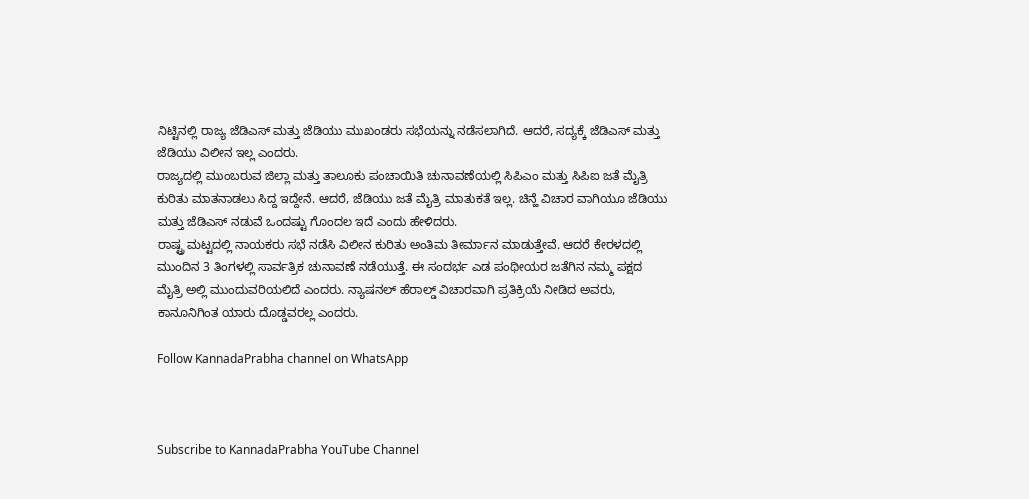ನಿಟ್ಟಿನಲ್ಲಿ ರಾಜ್ಯ ಜೆಡಿಎಸ್ ಮತ್ತು ಜೆಡಿಯು ಮುಖಂಡರು ಸಭೆಯನ್ನು ನಡೆಸಲಾಗಿದೆ. ಆದರೆ, ಸದ್ಯಕ್ಕೆ ಜೆಡಿಎಸ್ ಮತ್ತು ಜೆಡಿಯು ವಿಲೀನ ಇಲ್ಲ ಎಂದರು.
ರಾಜ್ಯದಲ್ಲಿ ಮುಂಬರುವ ಜಿಲ್ಲಾ ಮತ್ತು ತಾಲೂಕು ಪಂಚಾಯಿತಿ ಚುನಾವಣೆಯಲ್ಲಿ ಸಿಪಿಎಂ ಮತ್ತು ಸಿಪಿಐ ಜತೆ ಮೈತ್ರಿ ಕುರಿತು ಮಾತನಾಡಲು ಸಿದ್ದ ಇದ್ದೇನೆ. ಆದರೆ, ಜೆಡಿಯು ಜತೆ ಮೈತ್ರಿ ಮಾತುಕತೆ ಇಲ್ಲ. ಚಿನ್ಹೆ ವಿಚಾರ ವಾಗಿಯೂ ಜೆಡಿಯು ಮತ್ತು ಜೆಡಿಎಸ್ ನಡುವೆ ಒಂದಷ್ಟು ಗೊಂದಲ ಇದೆ ಎಂದು ಹೇಳಿದರು.
ರಾಷ್ಟ್ರ ಮಟ್ಟದಲ್ಲಿ ನಾಯಕರು ಸಭೆ ನಡೆಸಿ ವಿಲೀನ ಕುರಿತು ಅಂತಿಮ ತೀರ್ಮಾನ ಮಾಡುತ್ತೇವೆ. ಆದರೆ ಕೇರಳದಲ್ಲಿ ಮುಂದಿನ 3 ತಿಂಗಳಲ್ಲಿ ಸಾರ್ವತ್ರಿಕ ಚುನಾವಣೆ ನಡೆಯುತ್ತೆ. ಈ ಸಂದರ್ಭ ಎಡ ಪಂಥೀಯರ ಜತೆಗಿನ ನಮ್ಮ ಪಕ್ಷದ ಮೈತ್ರಿ ಅಲ್ಲಿ ಮುಂದುವರಿಯಲಿದೆ ಎಂದರು. ನ್ಯಾಷನಲ್ ಹೆರಾಲ್ಡ್ ವಿಚಾರವಾಗಿ ಪ್ರತಿಕ್ರಿಯೆ ನೀಡಿದ ಅವರು, ಕಾನೂನಿಗಿಂತ ಯಾರು ದೊಡ್ಡವರಲ್ಲ ಎಂದರು.

Follow KannadaPrabha channel on WhatsApp



Subscribe to KannadaPrabha YouTube Channel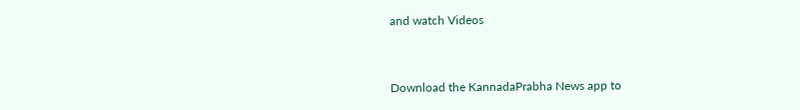and watch Videos



Download the KannadaPrabha News app to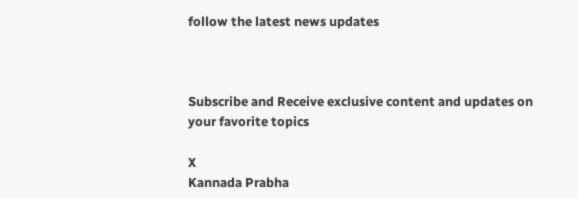follow the latest news updates



Subscribe and Receive exclusive content and updates on your favorite topics

X
Kannada Prabha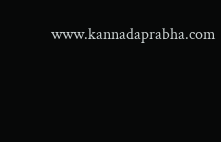www.kannadaprabha.com